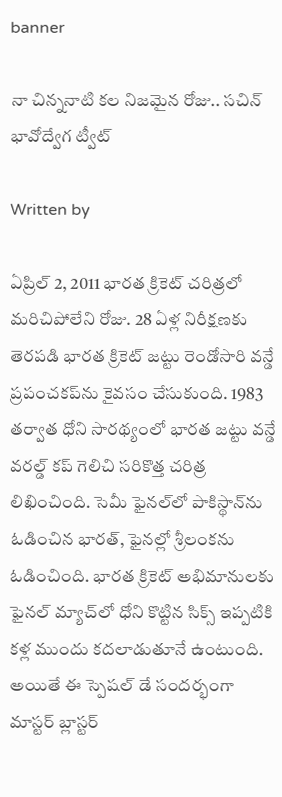banner

నా చిన్ననాటి కల నిజమైన రోజు.. సచిన్ భావోద్వేగ ట్వీట్

Written by

ఏప్రిల్ 2, 2011 భారత క్రికెట్ చరిత్రలో మరిచిపోలేని రోజు. 28 ఏళ్ల నిరీక్షణకు తెరపడి భారత క్రికెట్ జట్టు రెండోసారి వన్డే ప్రపంచకప్‌ను కైవసం చేసుకుంది. 1983 తర్వాత ధోని సారథ్యంలో భారత జట్టు వన్డే వరల్డ్ కప్‌ గెలిచి సరికొత్త చరిత్ర లిఖించింది. సెమీ ఫైనల్‌లో పాకిస్థాన్‌ను ఓడించిన భారత్, ఫైనల్లో శ్రీలంకను ఓడించింది. భారత క్రికెట్ అభిమానులకు ఫైనల్ మ్యాచ్‌లో ధోని కొట్టిన సిక్స్ ఇప్పటికి కళ్ల ముందు కదలాడుతూనే ఉంటుంది. అయితే ఈ స్పెషల్ డే సందర్భంగా మాస్టర్ బ్లాస్టర్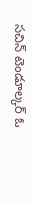సచిన్ టెండూల్కర్ ఓ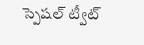స్పెషల్ ట్వీట్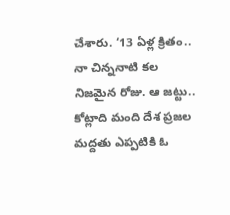చేశారు. ‘13 ఏళ్ల క్రితం.. నా చిన్ననాటి కల నిజమైన రోజు. ఆ జట్టు.. కోట్లాది మంది దేశ ప్రజల మద్దతు ఎప్పటికి ఓ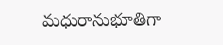మధురానుభూతిగా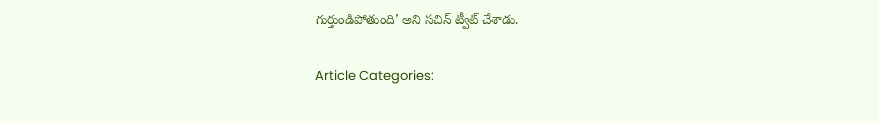గుర్తుండిపోతుంది’ అని సచిన్ ట్వీట్ చేశాడు.

Article Categories: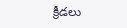క్రీడలు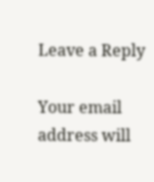Leave a Reply

Your email address will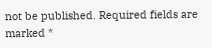not be published. Required fields are marked *